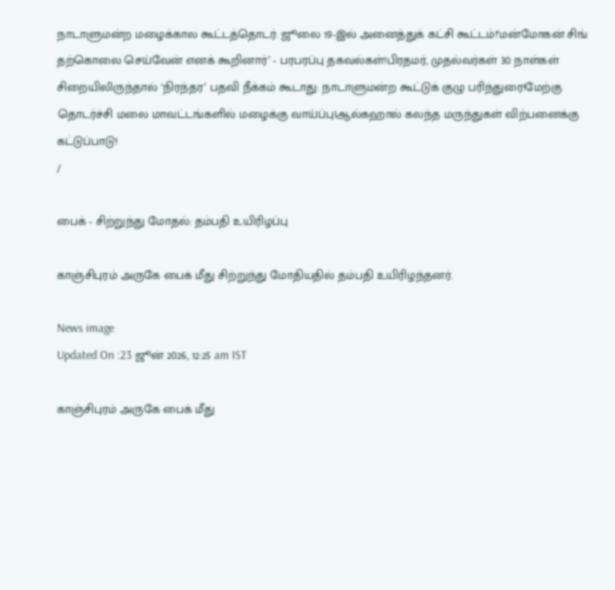நாடாளுமன்ற மழைக்கால கூட்டத்தொடர்: ஜூலை 19-இல் அனைத்துக் கட்சி கூட்டம்!‘மன்மோகன் சிங் தற்கொலை செய்வேன் எனக் கூறினார்’ - பரபரப்பு தகவல்கள்!பிரதமர், முதல்வர்கள் 30 நாள்கள் சிறையிலிருந்தால் ‘நிரந்தர’ பதவி நீக்கம் கூடாது: நாடாளுமன்ற கூட்டுக் குழு பரிந்துரை!மேற்கு தொடர்ச்சி மலை மாவட்டங்களில் மழைக்கு வாய்ப்பு!ஆல்கஹால் கலந்த மருந்துகள் விற்பனைக்கு கட்டுப்பாடு!
/

பைக் - சிற்றுந்து மோதல்: தம்பதி உயிரிழப்பு

காஞ்சிபுரம் அருகே பைக் மீது சிற்றுந்து மோதியதில் தம்பதி உயிரிழந்தனர்.

News image
Updated On :23 ஜூன் 2026, 12:25 am IST

காஞ்சிபுரம் அருகே பைக் மீது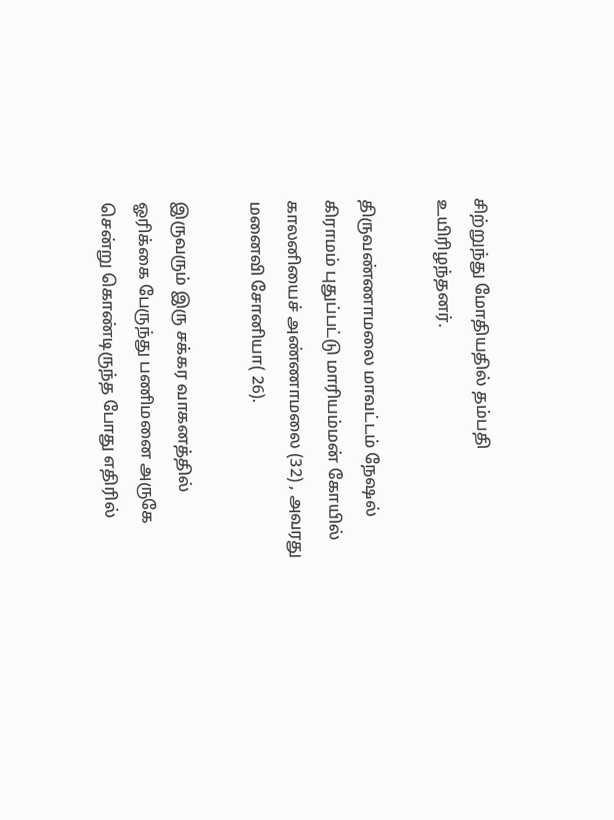சிற்றுந்து மோதியதில் தம்பதி உயிரிழந்தனர்.

திருவண்ணாமலை மாவட்டம் நேஷல் கிராமம் புதுப்பட்டு மாரியம்மன் கோயில் காலனியைச் அண்ணாமலை (32) , அவரது மனைவி சோனியா( 26).

இருவரும் இரு சக்கர வாகனத்தில் ஓரிக்கை பேருந்து பணிமனை அருகே சென்று கொண்டிருந்த போது எதிரில்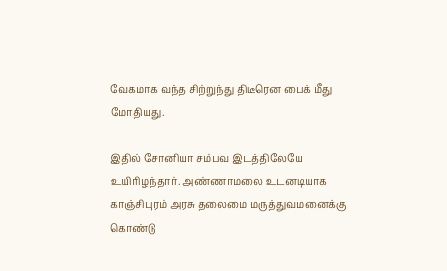வேகமாக வந்த சிற்றுந்து திடீரென பைக் மீது மோதியது.

இதில் சோனியா சம்பவ இடத்திலேயே உயிரிழந்தார். அண்ணாமலை உடனடியாக காஞ்சிபுரம் அரசு தலைமை மருத்துவமனைக்கு கொண்டு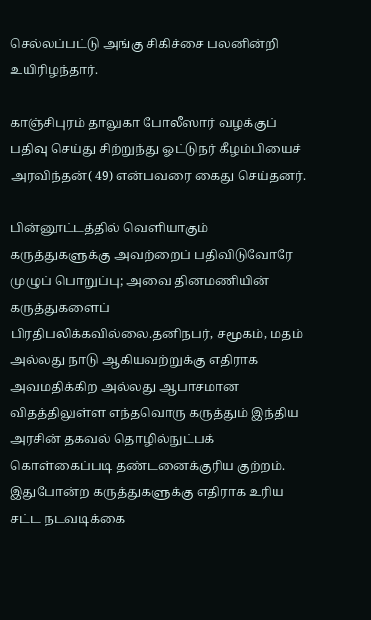செல்லப்பட்டு அங்கு சிகிச்சை பலனின்றி உயிரிழந்தார்.

காஞ்சிபுரம் தாலுகா போலீஸார் வழக்குப் பதிவு செய்து சிற்றுந்து ஓட்டுநர் கீழம்பியைச் அரவிந்தன்( 49) என்பவரை கைது செய்தனர்.

பின்னூட்டத்தில் வெளியாகும் கருத்துகளுக்கு அவற்றைப் பதிவிடுவோரே முழுப் பொறுப்பு; அவை தினமணியின் கருத்துகளைப் பிரதிபலிக்கவில்லை.தனிநபர், சமூகம், மதம் அல்லது நாடு ஆகியவற்றுக்கு எதிராக அவமதிக்கிற அல்லது ஆபாசமான விதத்திலுள்ள எந்தவொரு கருத்தும் இந்திய அரசின் தகவல் தொழில்நுட்பக் கொள்கைப்படி தண்டனைக்குரிய குற்றம். இதுபோன்ற கருத்துகளுக்கு எதிராக உரிய சட்ட நடவடிக்கை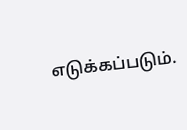எடுக்கப்படும்.